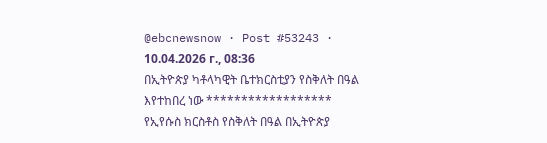@ebcnewsnow · Post #53243 · 10.04.2026 г., 08:36
በኢትዮጵያ ካቶላካዊት ቤተክርስቲያን የስቅለት በዓል እየተከበረ ነው ****************** የኢየሱስ ክርስቶስ የስቅለት በዓል በኢትዮጵያ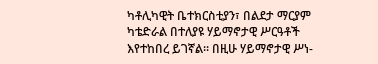ካቶሊካዊት ቤተክርስቲያን፣ በልደታ ማርያም ካቴድራል በተለያዩ ሃይማኖታዊ ሥርዓቶች እየተከበረ ይገኛል። በዚሁ ሃይማኖታዊ ሥነ-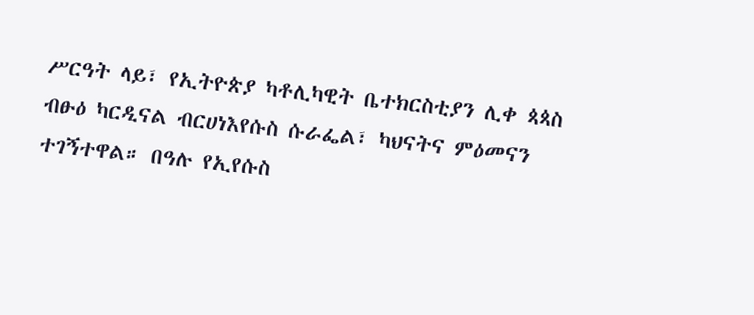ሥርዓት ላይ፣ የኢትዮጵያ ካቶሊካዊት ቤተክርስቲያን ሊቀ ጳጳስ ብፁዕ ካርዲናል ብርሀነእየሱስ ሱራፌል፣ ካህናትና ምዕመናን ተገኝተዋል። በዓሉ የኢየሱስ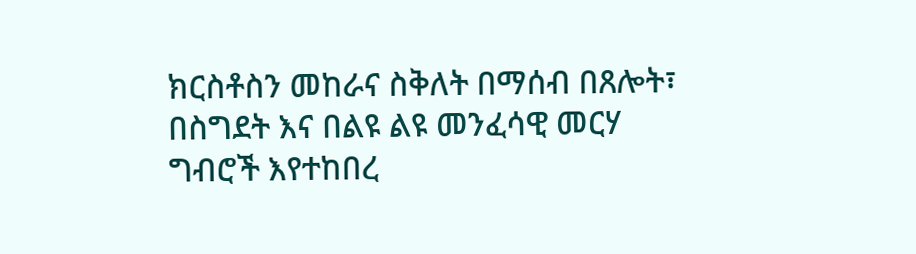ክርስቶስን መከራና ስቅለት በማሰብ በጸሎት፣ በስግደት እና በልዩ ልዩ መንፈሳዊ መርሃ ግብሮች እየተከበረ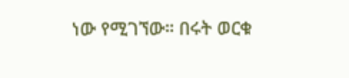ነው የሚገኘው። በሩት ወርቁ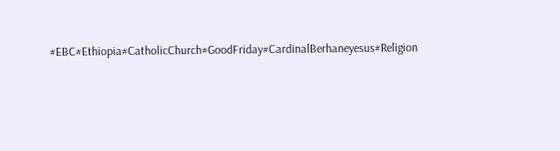#EBC#Ethiopia#CatholicChurch#GoodFriday#CardinalBerhaneyesus#Religion